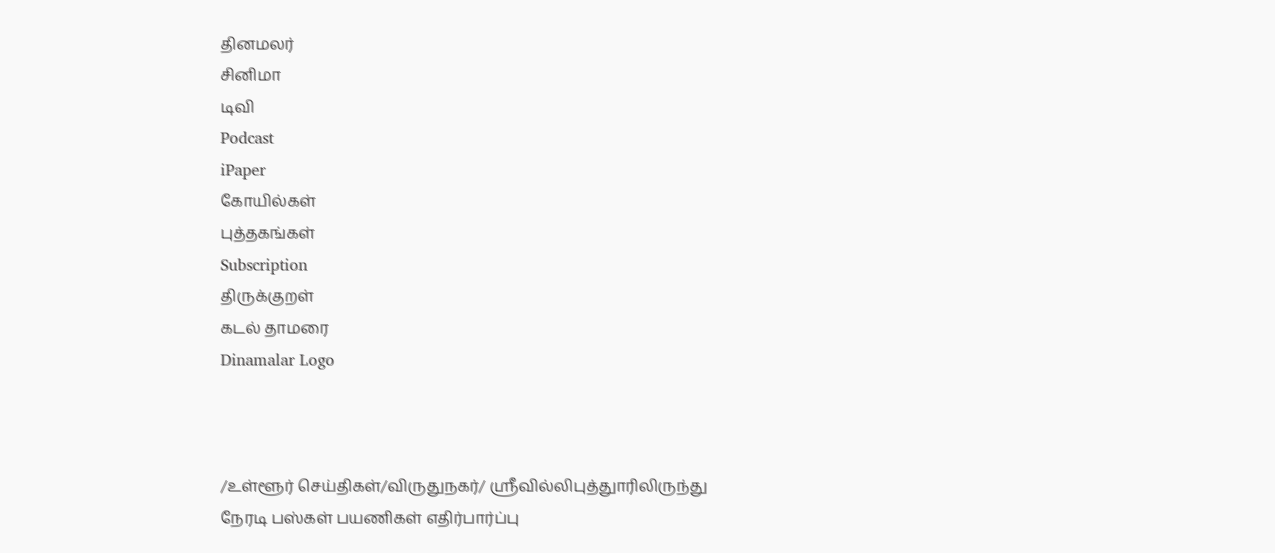தினமலர்
சினிமா
டிவி
Podcast
iPaper
கோயில்கள்
புத்தகங்கள்
Subscription
திருக்குறள்
கடல் தாமரை
Dinamalar Logo



/உள்ளூர் செய்திகள்/விருதுநகர்/ ஸ்ரீவில்லிபுத்துாரிலிருந்து நேரடி பஸ்கள் பயணிகள் எதிர்பார்ப்பு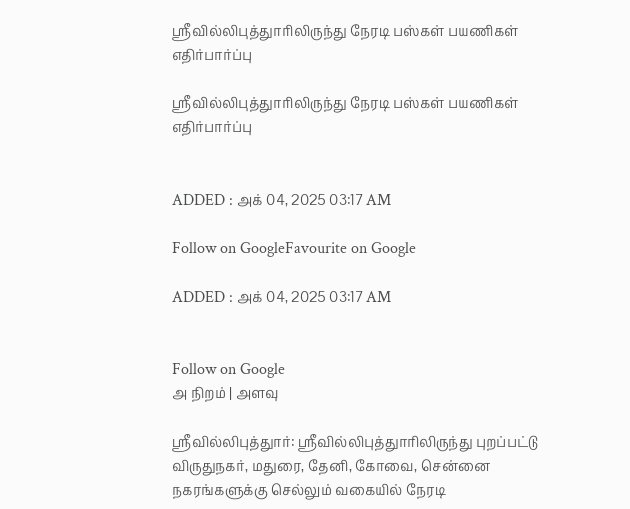ஸ்ரீவில்லிபுத்துாரிலிருந்து நேரடி பஸ்கள் பயணிகள் எதிர்பார்ப்பு

ஸ்ரீவில்லிபுத்துாரிலிருந்து நேரடி பஸ்கள் பயணிகள் எதிர்பார்ப்பு


ADDED : அக் 04, 2025 03:17 AM

Follow on GoogleFavourite on Google

ADDED : அக் 04, 2025 03:17 AM


Follow on Google
அ நிறம் | அளவு

ஸ்ரீவில்லிபுத்துார்: ஸ்ரீவில்லிபுத்துாரிலிருந்து புறப்பட்டு விருதுநகர், மதுரை, தேனி, கோவை, சென்னை நகரங்களுக்கு செல்லும் வகையில் நேரடி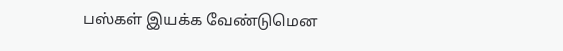பஸ்கள் இயக்க வேண்டுமென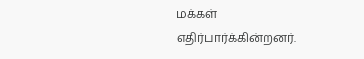மக்கள் எதிர்பார்க்கின்றனர்.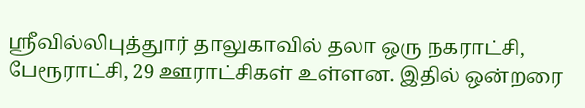ஸ்ரீவில்லிபுத்துார் தாலுகாவில் தலா ஒரு நகராட்சி, பேரூராட்சி, 29 ஊராட்சிகள் உள்ளன. இதில் ஒன்றரை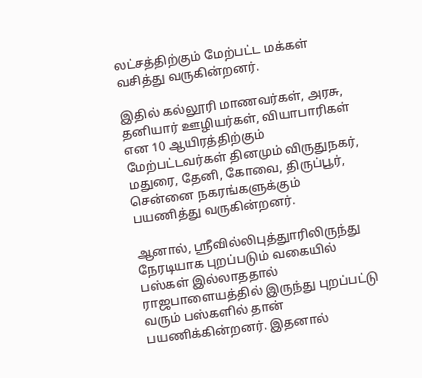லட்சத்திற்கும் மேற்பட்ட மக்கள் வசித்து வருகின்றனர்.

இதில் கல்லூரி மாணவர்கள், அரசு, தனியார் ஊழியர்கள், வியாபாரிகள் என 10 ஆயிரத்திற்கும் மேற்பட்டவர்கள் தினமும் விருதுநகர், மதுரை, தேனி, கோவை, திருப்பூர், சென்னை நகரங்களுக்கும் பயணித்து வருகின்றனர்.

ஆனால், ஸ்ரீவில்லிபுத்துாரிலிருந்து நேரடியாக புறப்படும் வகையில் பஸ்கள் இல்லாததால் ராஜபாளையத்தில் இருந்து புறப்பட்டு வரும் பஸ்களில் தான் பயணிக்கின்றனர். இதனால்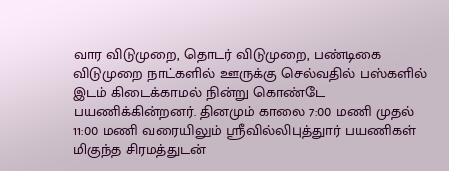வார விடுமுறை, தொடர் விடுமுறை, பண்டிகை விடுமுறை நாட்களில் ஊருக்கு செல்வதில் பஸ்களில் இடம் கிடைக்காமல் நின்று கொண்டே பயணிக்கின்றனர். தினமும் காலை 7:00 மணி முதல் 11:00 மணி வரையிலும் ஸ்ரீவில்லிபுத்துார் பயணிகள் மிகுந்த சிரமத்துடன்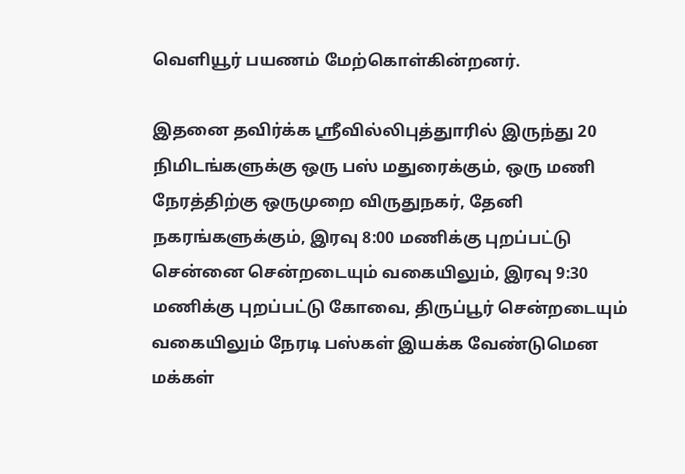வெளியூர் பயணம் மேற்கொள்கின்றனர்.

இதனை தவிர்க்க ஸ்ரீவில்லிபுத்துாரில் இருந்து 20 நிமிடங்களுக்கு ஒரு பஸ் மதுரைக்கும், ஒரு மணி நேரத்திற்கு ஒருமுறை விருதுநகர், தேனி நகரங்களுக்கும், இரவு 8:00 மணிக்கு புறப்பட்டு சென்னை சென்றடையும் வகையிலும், இரவு 9:30 மணிக்கு புறப்பட்டு கோவை, திருப்பூர் சென்றடையும் வகையிலும் நேரடி பஸ்கள் இயக்க வேண்டுமென மக்கள்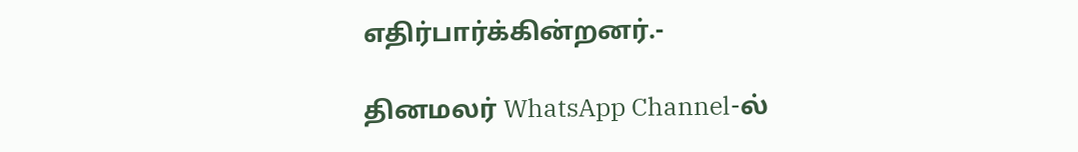எதிர்பார்க்கின்றனர்.-

தினமலர் WhatsApp Channel-ல்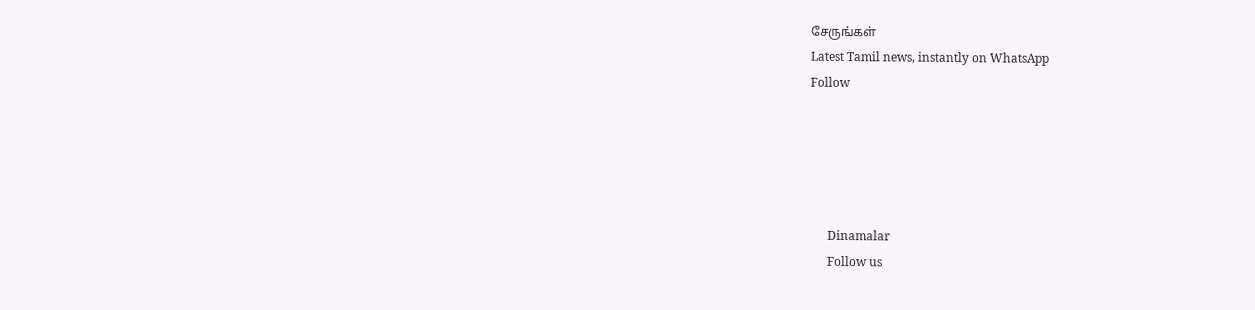சேருங்கள்
Latest Tamil news, instantly on WhatsApp
Follow





      Dinamalar
      Follow us